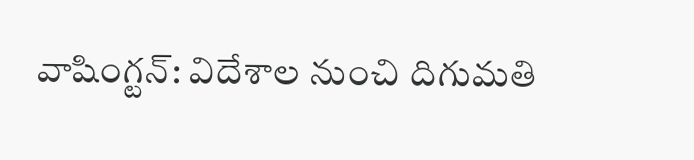వాషింగ్టన్: విదేశాల నుంచి దిగుమతి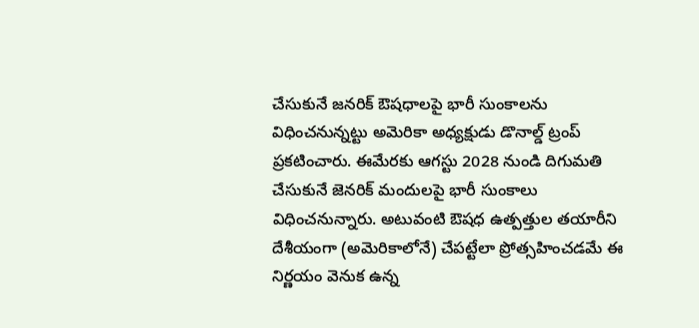చేసుకునే జనరిక్ ఔషధాలపై భారీ సుంకాలను విధించనున్నట్టు అమెరికా అధ్యక్షుడు డొనాల్డ్ ట్రంప్ ప్రకటించారు. ఈమేరకు ఆగస్టు 2028 నుండి దిగుమతి చేసుకునే జెనరిక్ మందులపై భారీ సుంకాలు విధించనున్నారు. అటువంటి ఔషధ ఉత్పత్తుల తయారీని దేశీయంగా (అమెరికాలోనే) చేపట్టేలా ప్రోత్సహించడమే ఈ నిర్ణయం వెనుక ఉన్న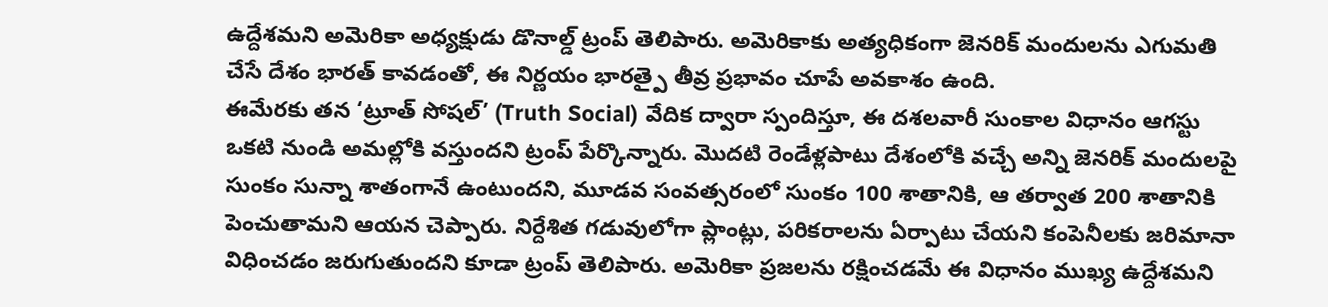ఉద్దేశమని అమెరికా అధ్యక్షుడు డొనాల్డ్ ట్రంప్ తెలిపారు. అమెరికాకు అత్యధికంగా జెనరిక్ మందులను ఎగుమతి చేసే దేశం భారత్ కావడంతో, ఈ నిర్ణయం భారత్పై తీవ్ర ప్రభావం చూపే అవకాశం ఉంది.
ఈమేరకు తన ‘ట్రూత్ సోషల్’ (Truth Social) వేదిక ద్వారా స్పందిస్తూ, ఈ దశలవారీ సుంకాల విధానం ఆగస్టు ఒకటి నుండి అమల్లోకి వస్తుందని ట్రంప్ పేర్కొన్నారు. మొదటి రెండేళ్లపాటు దేశంలోకి వచ్చే అన్ని జెనరిక్ మందులపై సుంకం సున్నా శాతంగానే ఉంటుందని, మూడవ సంవత్సరంలో సుంకం 100 శాతానికి, ఆ తర్వాత 200 శాతానికి పెంచుతామని ఆయన చెప్పారు. నిర్దేశిత గడువులోగా ప్లాంట్లు, పరికరాలను ఏర్పాటు చేయని కంపెనీలకు జరిమానా విధించడం జరుగుతుందని కూడా ట్రంప్ తెలిపారు. అమెరికా ప్రజలను రక్షించడమే ఈ విధానం ముఖ్య ఉద్దేశమని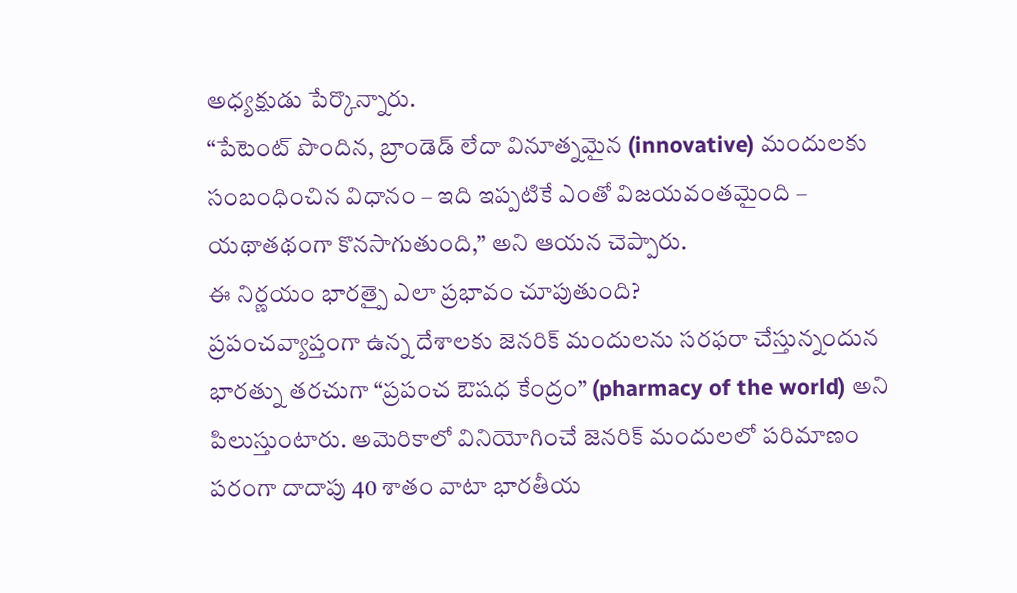అధ్యక్షుడు పేర్కొన్నారు.
“పేటెంట్ పొందిన, బ్రాండెడ్ లేదా వినూత్నమైన (innovative) మందులకు సంబంధించిన విధానం – ఇది ఇప్పటికే ఎంతో విజయవంతమైంది – యథాతథంగా కొనసాగుతుంది,” అని ఆయన చెప్పారు.
ఈ నిర్ణయం భారత్పై ఎలా ప్రభావం చూపుతుంది?
ప్రపంచవ్యాప్తంగా ఉన్న దేశాలకు జెనరిక్ మందులను సరఫరా చేస్తున్నందున భారత్ను తరచుగా “ప్రపంచ ఔషధ కేంద్రం” (pharmacy of the world) అని పిలుస్తుంటారు. అమెరికాలో వినియోగించే జెనరిక్ మందులలో పరిమాణం పరంగా దాదాపు 40 శాతం వాటా భారతీయ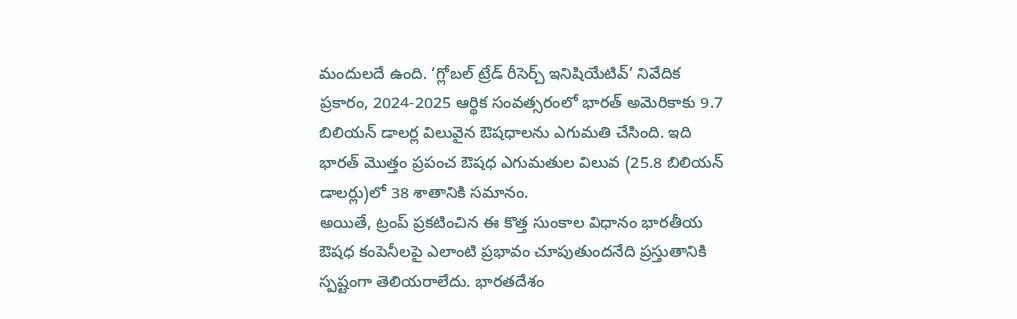మందులదే ఉంది. ‘గ్లోబల్ ట్రేడ్ రీసెర్చ్ ఇనిషియేటివ్’ నివేదిక ప్రకారం, 2024-2025 ఆర్థిక సంవత్సరంలో భారత్ అమెరికాకు 9.7 బిలియన్ డాలర్ల విలువైన ఔషధాలను ఎగుమతి చేసింది. ఇది భారత్ మొత్తం ప్రపంచ ఔషధ ఎగుమతుల విలువ (25.8 బిలియన్ డాలర్లు)లో 38 శాతానికి సమానం.
అయితే, ట్రంప్ ప్రకటించిన ఈ కొత్త సుంకాల విధానం భారతీయ ఔషధ కంపెనీలపై ఎలాంటి ప్రభావం చూపుతుందనేది ప్రస్తుతానికి స్పష్టంగా తెలియరాలేదు. భారతదేశం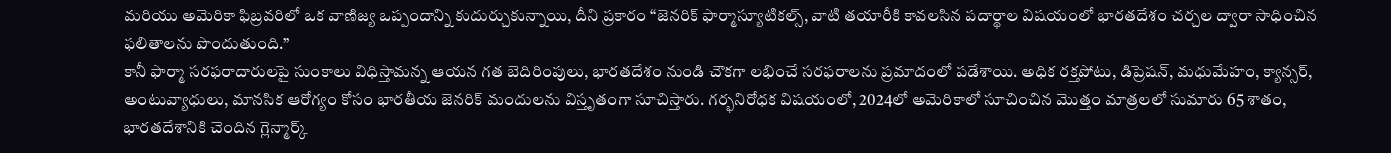మరియు అమెరికా ఫిబ్రవరిలో ఒక వాణిజ్య ఒప్పందాన్ని కుదుర్చుకున్నాయి, దీని ప్రకారం “జెనరిక్ ఫార్మాస్యూటికల్స్, వాటి తయారీకి కావలసిన పదార్థాల విషయంలో భారతదేశం చర్చల ద్వారా సాధించిన ఫలితాలను పొందుతుంది.”
కానీ ఫార్మా సరఫరాదారులపై సుంకాలు విధిస్తామన్న ఆయన గత బెదిరింపులు, భారతదేశం నుండి చౌకగా లభించే సరఫరాలను ప్రమాదంలో పడేశాయి. అధిక రక్తపోటు, డిప్రెషన్, మధుమేహం, క్యాన్సర్, అంటువ్యాధులు, మానసిక ఆరోగ్యం కోసం భారతీయ జెనరిక్ మందులను విస్తృతంగా సూచిస్తారు. గర్భనిరోధక విషయంలో, 2024లో అమెరికాలో సూచించిన మొత్తం మాత్రలలో సుమారు 65 శాతం, భారతదేశానికి చెందిన గ్లెన్మార్క్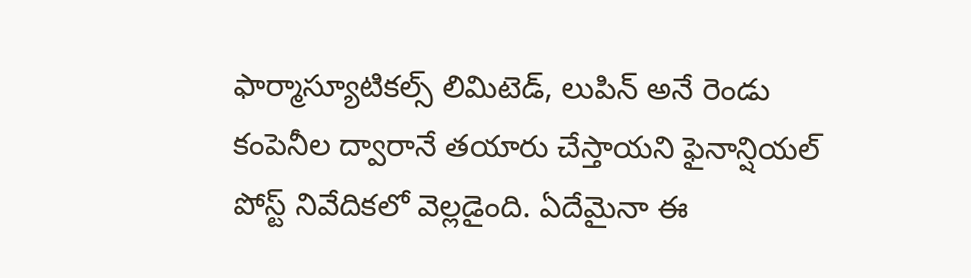ఫార్మాస్యూటికల్స్ లిమిటెడ్, లుపిన్ అనే రెండు కంపెనీల ద్వారానే తయారు చేస్తాయని ఫైనాన్షియల్ పోస్ట్ నివేదికలో వెల్లడైంది. ఏదేమైనా ఈ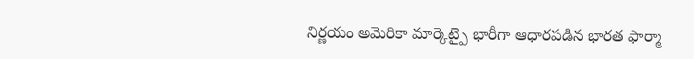నిర్ణయం అమెరికా మార్కెట్పై భారీగా ఆధారపడిన భారత ఫార్మా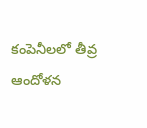కంపెనీలలో తీవ్ర ఆందోళన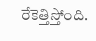రేకెత్తిస్తోంది.